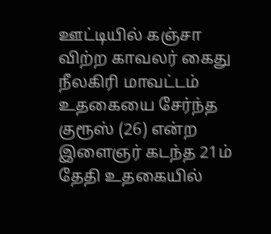ஊட்டியில் கஞ்சா விற்ற காவலர் கைது
நீலகிரி மாவட்டம் உதகையை சேர்ந்த குரூஸ் (26) என்ற இளைஞர் கடந்த 21ம் தேதி உதகையில்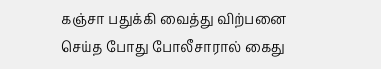கஞ்சா பதுக்கி வைத்து விற்பனை செய்த போது போலீசாரால் கைது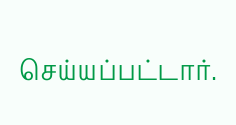செய்யப்பட்டார்.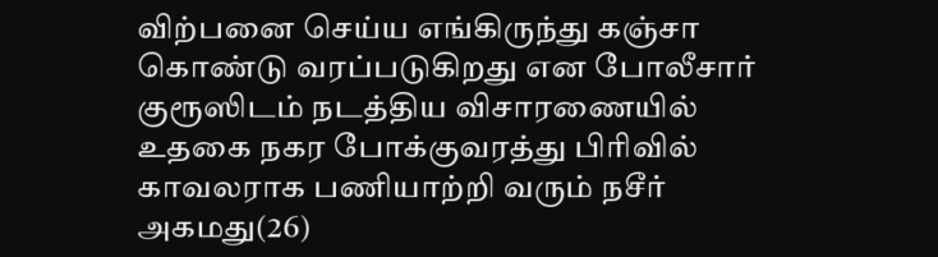விற்பனை செய்ய எங்கிருந்து கஞ்சா கொண்டு வரப்படுகிறது என போலீசார் குரூஸிடம் நடத்திய விசாரணையில் உதகை நகர போக்குவரத்து பிரிவில் காவலராக பணியாற்றி வரும் நசீர் அகமது(26)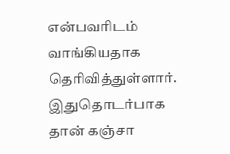என்பவரிடம் வாங்கியதாக தெரிவித்துள்ளார். இதுதொடர்பாக தான் கஞ்சா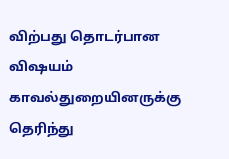விற்பது தொடர்பான விஷயம் காவல்துறையினருக்கு தெரிந்து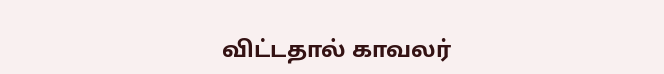விட்டதால் காவலர்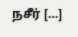நசீர் […]